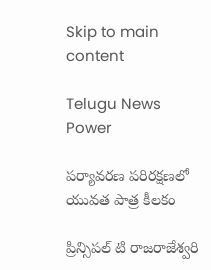Skip to main content

Telugu News Power

పర్యావరణ పరిరక్షణలో యువత పాత్ర కీలకం

ప్రిన్సిపల్ టి రాజరాజేశ్వరి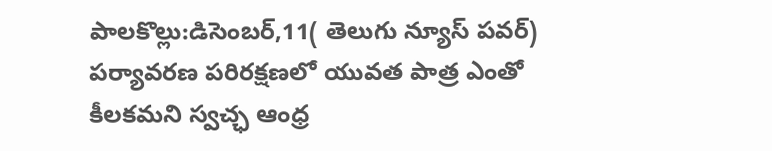పాలకొల్లు:డిసెంబర్,11( తెలుగు న్యూస్ పవర్) పర్యావరణ పరిరక్షణలో యువత పాత్ర ఎంతో కీలకమని స్వచ్ఛ ఆంధ్ర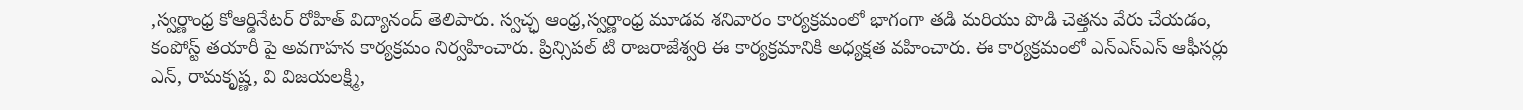,స్వర్ణాంధ్ర కోఆర్డినేటర్ రోహిత్ విద్యానంద్ తెలిపారు. స్వచ్ఛ ఆంధ్ర,స్వర్ణాంధ్ర మూడవ శనివారం కార్యక్రమంలో భాగంగా తడి మరియు పొడి చెత్తను వేరు చేయడం, కంపోస్ట్ తయారీ పై అవగాహన కార్యక్రమం నిర్వహించారు. ప్రిన్సిపల్ టి రాజరాజేశ్వరి ఈ కార్యక్రమానికి అధ్యక్షత వహించారు. ఈ కార్యక్రమంలో ఎన్ఎస్ఎస్ ఆఫీసర్లు ఎన్, రామకృష్ణ, వి విజయలక్ష్మి,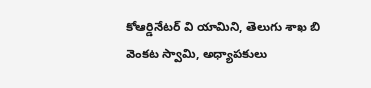కోఆర్డినేటర్ వి యామిని, తెలుగు శాఖ బి వెంకట స్వామి, అధ్యాపకులు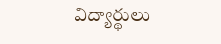విద్యార్థులు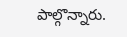పాల్గొన్నారు.